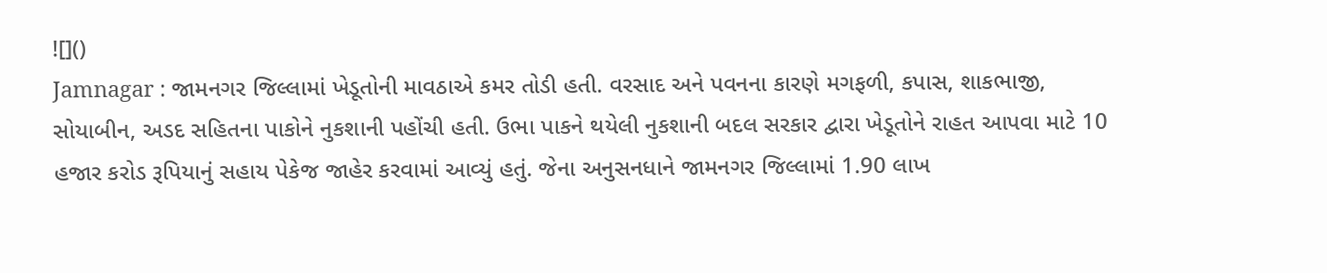![]()
Jamnagar : જામનગર જિલ્લામાં ખેડૂતોની માવઠાએ કમર તોડી હતી. વરસાદ અને પવનના કારણે મગફળી, કપાસ, શાકભાજી, સોયાબીન, અડદ સહિતના પાકોને નુકશાની પહોંચી હતી. ઉભા પાકને થયેલી નુકશાની બદલ સરકાર દ્વારા ખેડૂતોને રાહત આપવા માટે 10 હજાર કરોડ રૂપિયાનું સહાય પેકેજ જાહેર કરવામાં આવ્યું હતું. જેના અનુસનધાને જામનગર જિલ્લામાં 1.90 લાખ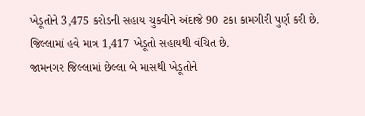ખેડૂતોને 3,475 કરોડની સહાય ચુકવીને અંદાજે 90 ટકા કામગીરી પુર્ણ કરી છે. જિલ્લામાં હવે માત્ર 1,417 ખેડૂતો સહાયથી વંચિત છે.
જામનગર જિલ્લામાં છેલ્લા બે માસથી ખેડૂતોને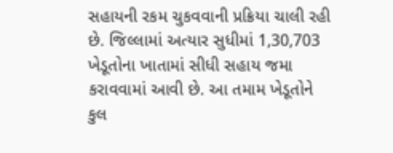સહાયની રકમ ચુકવવાની પ્રક્રિયા ચાલી રહી છે. જિલ્લામાં અત્યાર સુધીમાં 1,30,703 ખેડૂતોના ખાતામાં સીધી સહાય જમા કરાવવામાં આવી છે. આ તમામ ખેડૂતોને કુલ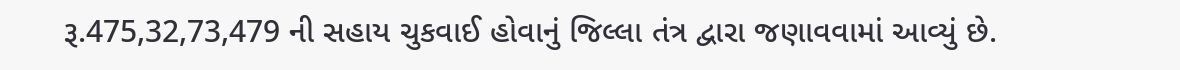રૂ.475,32,73,479 ની સહાય ચુકવાઈ હોવાનું જિલ્લા તંત્ર દ્વારા જણાવવામાં આવ્યું છે.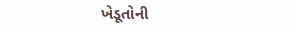ખેડૂતોની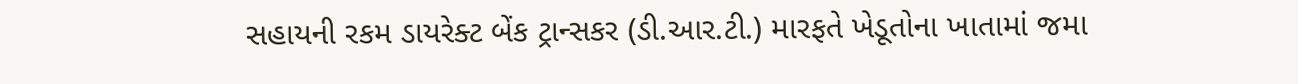સહાયની રકમ ડાયરેક્ટ બેંક ટ્રાન્સકર (ડી.આર.ટી.) મારફતે ખેડૂતોના ખાતામાં જમા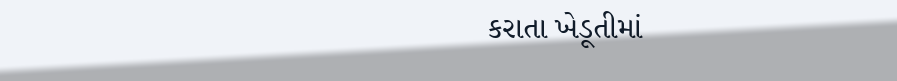કરાતા ખેડૂતીમાં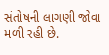સંતોષની લાગણી જોવા મળી રહી છે.